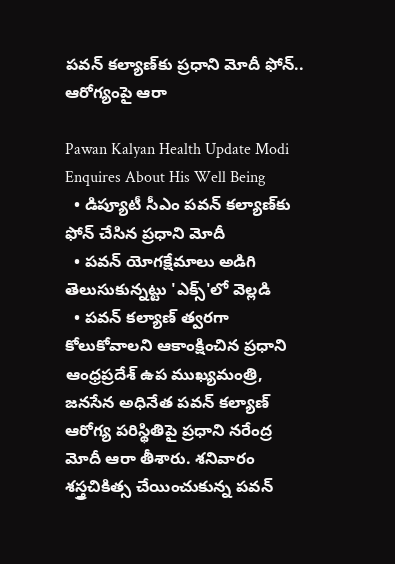పవన్ కల్యాణ్‌కు ప్రధాని మోదీ ఫోన్.. ఆరోగ్యంపై ఆరా

Pawan Kalyan Health Update Modi Enquires About His Well Being
  • డిప్యూటీ సీఎం పవన్ కల్యాణ్‌కు ఫోన్ చేసిన ప్రధాని మోదీ
  • పవన్ యోగక్షేమాలు అడిగి తెలుసుకున్నట్టు 'ఎక్స్‌'లో వెల్లడి
  • పవన్‌ కల్యాణ్‌ త్వరగా కోలుకోవాలని ఆకాంక్షించిన ప్రధాని
ఆంధ్రప్రదేశ్ ఉప ముఖ్యమంత్రి, జనసేన అధినేత పవన్ కల్యాణ్ ఆరోగ్య పరిస్థితిపై ప్రధాని నరేంద్ర మోదీ ఆరా తీశారు. శనివారం శస్త్రచికిత్స చేయించుకున్న పవన్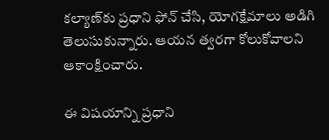కల్యాణ్‌కు ప్రధాని ఫోన్ చేసి, యోగక్షేమాలు అడిగి తెలుసుకున్నారు. ఆయన త్వరగా కోలుకోవాలని ఆకాంక్షించారు.

ఈ విషయాన్ని ప్రధాని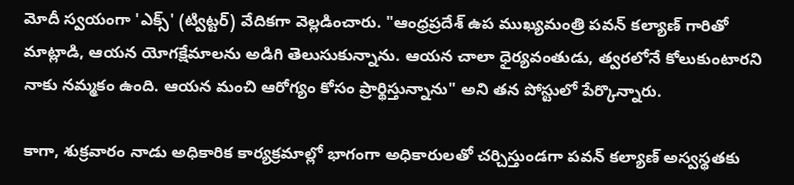మోదీ స్వయంగా 'ఎక్స్' (ట్విట్ట‌ర్‌) వేదికగా వెల్లడించారు. "ఆంధ్రప్రదేశ్ ఉప ముఖ్యమంత్రి పవన్ కల్యాణ్ గారితో మాట్లాడి, ఆయన యోగక్షేమాలను అడిగి తెలుసుకున్నాను. ఆయన చాలా ధైర్యవంతుడు, త్వరలోనే కోలుకుంటారని నాకు నమ్మకం ఉంది. ఆయన మంచి ఆరోగ్యం కోసం ప్రార్థిస్తున్నాను" అని తన పోస్టులో పేర్కొన్నారు.

కాగా, శుక్రవారం నాడు అధికారిక కార్యక్రమాల్లో భాగంగా అధికారులతో చర్చిస్తుండగా పవన్ కల్యాణ్ అస్వస్థతకు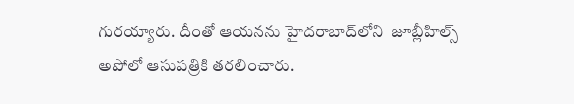గురయ్యారు. దీంతో ఆయనను హైదరాబాద్‌లోని  జూబ్లీహిల్స్ అపోలో ఆసుపత్రికి తరలించారు.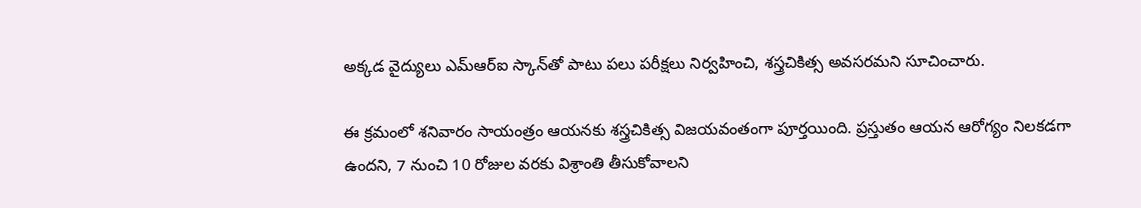అక్కడ వైద్యులు ఎమ్ఆర్‌ఐ స్కాన్‌తో పాటు పలు పరీక్షలు నిర్వహించి, శస్త్రచికిత్స అవసరమని సూచించారు.

ఈ క్రమంలో శనివారం సాయంత్రం ఆయనకు శస్త్రచికిత్స విజయవంతంగా పూర్తయింది. ప్రస్తుతం ఆయన ఆరోగ్యం నిలకడగా ఉందని, 7 నుంచి 10 రోజుల వరకు విశ్రాంతి తీసుకోవాలని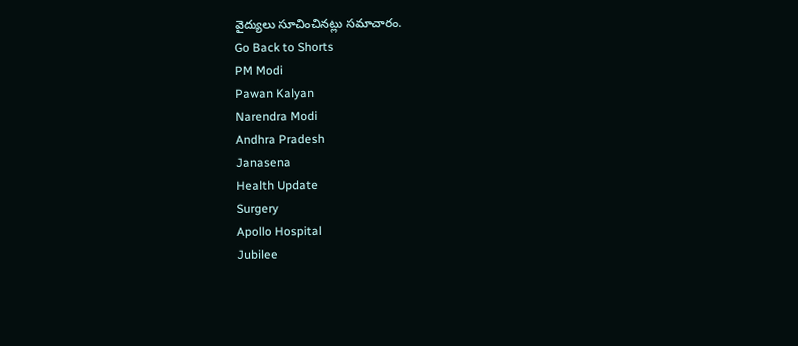వైద్యులు సూచించినట్లు స‌మాచారం.
Go Back to Shorts
PM Modi
Pawan Kalyan
Narendra Modi
Andhra Pradesh
Janasena
Health Update
Surgery
Apollo Hospital
Jubilee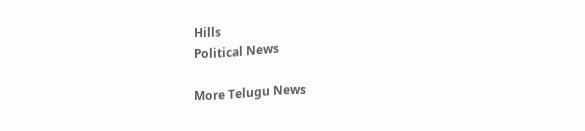Hills
Political News

More Telugu News